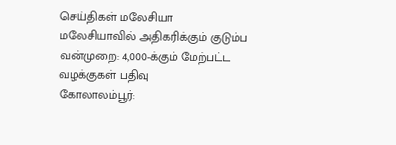செய்திகள் மலேசியா
மலேசியாவில் அதிகரிக்கும் குடும்ப வன்முறை: 4,000-க்கும் மேற்பட்ட வழக்குகள் பதிவு
கோலாலம்பூர்: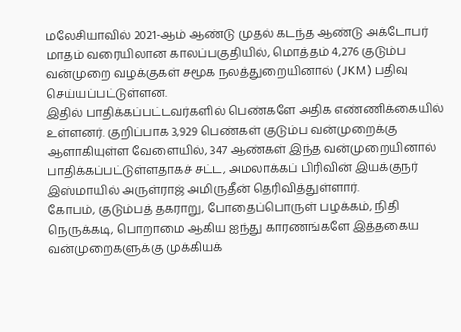மலேசியாவில் 2021-ஆம் ஆண்டு முதல் கடந்த ஆண்டு அக்டோபர் மாதம் வரையிலான காலப்பகுதியில், மொத்தம் 4,276 குடும்ப வன்முறை வழக்குகள் சமூக நலத்துறையினால் (JKM) பதிவு செய்யப்பட்டுள்ளன.
இதில் பாதிக்கப்பட்டவர்களில் பெண்களே அதிக எண்ணிக்கையில் உள்ளனர். குறிப்பாக 3,929 பெண்கள் குடும்ப வன்முறைக்கு ஆளாகியுள்ள வேளையில், 347 ஆண்கள் இந்த வன்முறையினால் பாதிக்கப்பட்டுள்ளதாகச் சட்ட, அமலாக்கப் பிரிவின் இயக்குநர் இஸ்மாயில் அருள்ராஜ் அமிருதீன் தெரிவித்துள்ளார்.
கோபம், குடும்பத் தகராறு, போதைப்பொருள் பழக்கம், நிதி நெருக்கடி, பொறாமை ஆகிய ஐந்து காரணங்களே இத்தகைய வன்முறைகளுக்கு முக்கியக்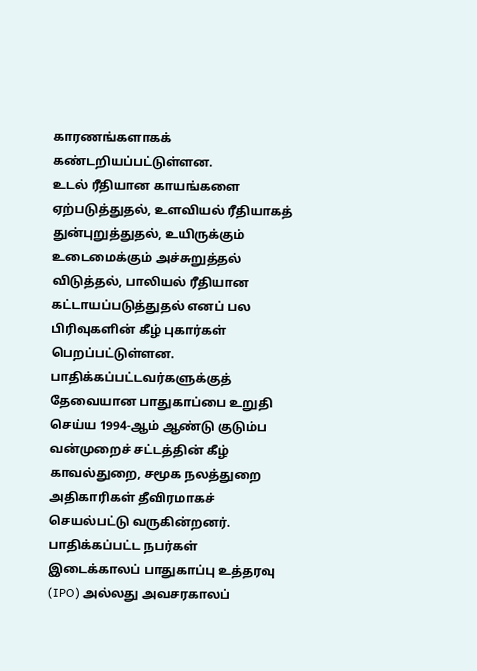காரணங்களாகக் கண்டறியப்பட்டுள்ளன.
உடல் ரீதியான காயங்களை ஏற்படுத்துதல், உளவியல் ரீதியாகத் துன்புறுத்துதல், உயிருக்கும் உடைமைக்கும் அச்சுறுத்தல் விடுத்தல், பாலியல் ரீதியான கட்டாயப்படுத்துதல் எனப் பல பிரிவுகளின் கீழ் புகார்கள் பெறப்பட்டுள்ளன.
பாதிக்கப்பட்டவர்களுக்குத் தேவையான பாதுகாப்பை உறுதி செய்ய 1994-ஆம் ஆண்டு குடும்ப வன்முறைச் சட்டத்தின் கீழ் காவல்துறை, சமூக நலத்துறை அதிகாரிகள் தீவிரமாகச் செயல்பட்டு வருகின்றனர்.
பாதிக்கப்பட்ட நபர்கள் இடைக்காலப் பாதுகாப்பு உத்தரவு (IPO) அல்லது அவசரகாலப்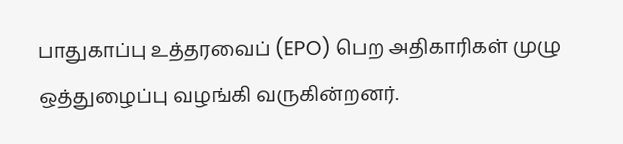பாதுகாப்பு உத்தரவைப் (EPO) பெற அதிகாரிகள் முழு ஒத்துழைப்பு வழங்கி வருகின்றனர்.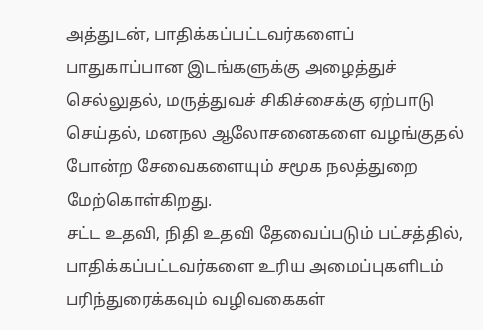அத்துடன், பாதிக்கப்பட்டவர்களைப் பாதுகாப்பான இடங்களுக்கு அழைத்துச் செல்லுதல், மருத்துவச் சிகிச்சைக்கு ஏற்பாடு செய்தல், மனநல ஆலோசனைகளை வழங்குதல் போன்ற சேவைகளையும் சமூக நலத்துறை மேற்கொள்கிறது.
சட்ட உதவி, நிதி உதவி தேவைப்படும் பட்சத்தில், பாதிக்கப்பட்டவர்களை உரிய அமைப்புகளிடம் பரிந்துரைக்கவும் வழிவகைகள்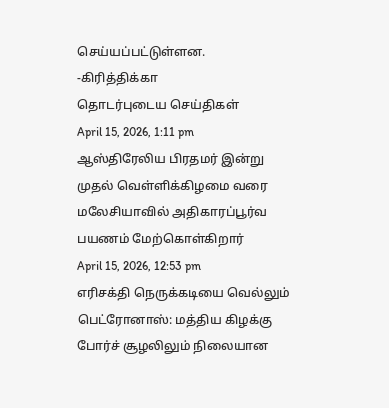செய்யப்பட்டுள்ளன.
-கிரித்திக்கா
தொடர்புடைய செய்திகள்
April 15, 2026, 1:11 pm
ஆஸ்திரேலிய பிரதமர் இன்று முதல் வெள்ளிக்கிழமை வரை மலேசியாவில் அதிகாரப்பூர்வ பயணம் மேற்கொள்கிறார்
April 15, 2026, 12:53 pm
எரிசக்தி நெருக்கடியை வெல்லும் பெட்ரோனாஸ்: மத்திய கிழக்கு போர்ச் சூழலிலும் நிலையான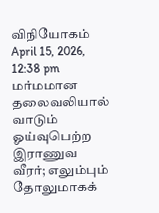விநியோகம்
April 15, 2026, 12:38 pm
மர்மமான தலைவலியால் வாடும் ஓய்வுபெற்ற இராணுவ வீரர்; எலும்பும் தோலுமாகக்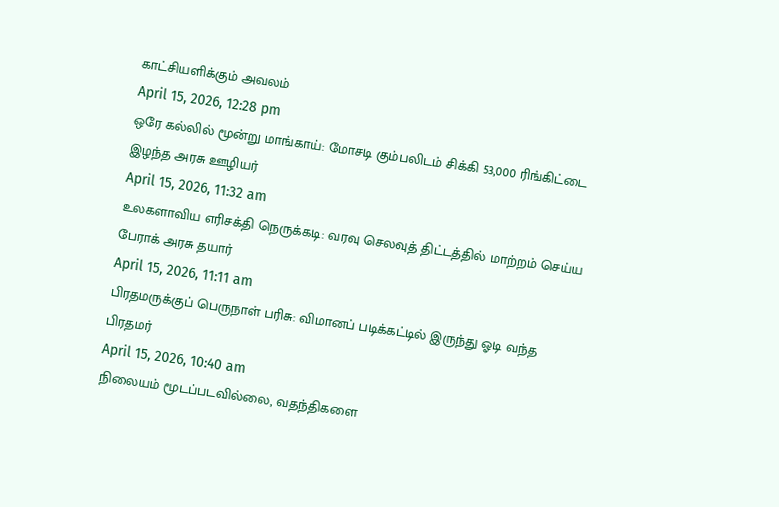காட்சியளிக்கும் அவலம்
April 15, 2026, 12:28 pm
ஒரே கல்லில் மூன்று மாங்காய்: மோசடி கும்பலிடம் சிக்கி 53,000 ரிங்கிட்டை இழந்த அரசு ஊழியர்
April 15, 2026, 11:32 am
உலகளாவிய எரிசக்தி நெருக்கடி: வரவு செலவுத் திட்டத்தில் மாற்றம் செய்ய பேராக் அரசு தயார்
April 15, 2026, 11:11 am
பிரதமருக்குப் பெருநாள் பரிசு: விமானப் படிக்கட்டில் இருந்து ஓடி வந்த பிரதமர்
April 15, 2026, 10:40 am
நிலையம் மூடப்படவில்லை, வதந்திகளை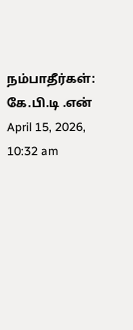நம்பாதீர்கள்: கே.பி.டி .என்
April 15, 2026, 10:32 am